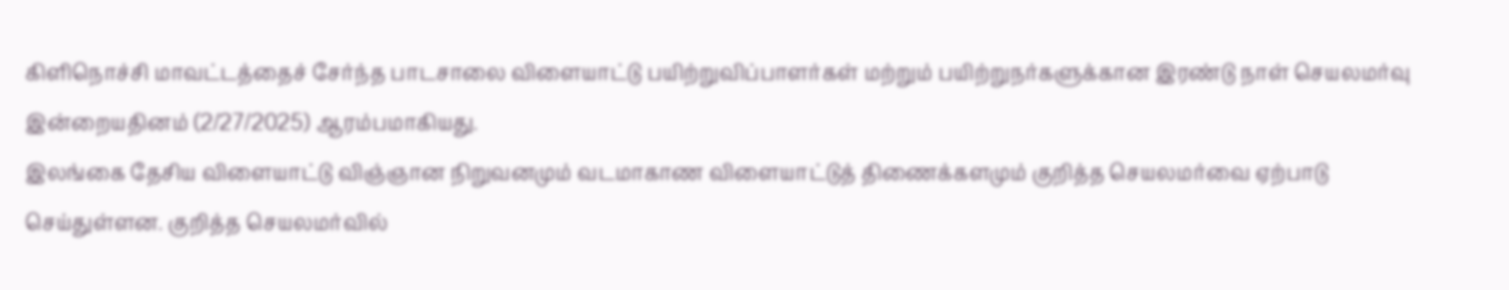கிளிநொச்சி மாவட்டத்தைச் சேர்ந்த பாடசாலை விளையாட்டு பயிற்றுவிப்பாளர்கள் மற்றும் பயிற்றுநர்களுக்கான இரண்டு நாள் செயலமர்வு இன்றையதினம் (2/27/2025) ஆரம்பமாகியது.
இலங்கை தேசிய விளையாட்டு விஞ்ஞான நிறுவனமும் வடமாகாண விளையாட்டுத் திணைக்களமும் குறித்த செயலமர்வை ஏற்பாடு செய்துள்ளன. குறித்த செயலமர்வில்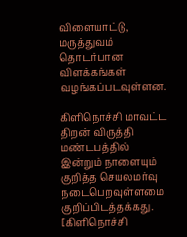விளையாட்டு, மருத்துவம் தொடர்பான விளக்கங்கள் வழங்கப்படவுள்ளன.

கிளிநொச்சி மாவட்ட திறன் விருத்தி மண்டபத்தில் இன்றும் நாளையும் குறித்த செயலமர்வு நடைபெறவுள்ளமை குறிப்பிடத்தக்கது.
[கிளிநொச்சி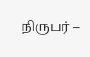நிருபர் –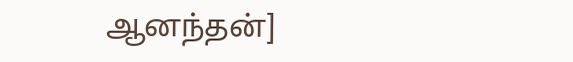ஆனந்தன்]